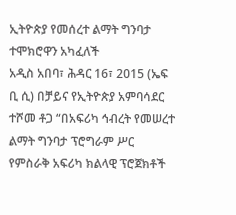ኢትዮጵያ የመሰረተ ልማት ግንባታ ተሞክሮዋን አካፈለች
አዲስ አበባ፣ ሕዳር 16፣ 2015 (ኤፍ ቢ ሲ) በቻይና የኢትዮጵያ አምባሳደር ተሾመ ቶጋ “በአፍሪካ ኅብረት የመሠረተ ልማት ግንባታ ፕሮግራም ሥር የምስራቅ አፍሪካ ክልላዊ ፕሮጀክቶች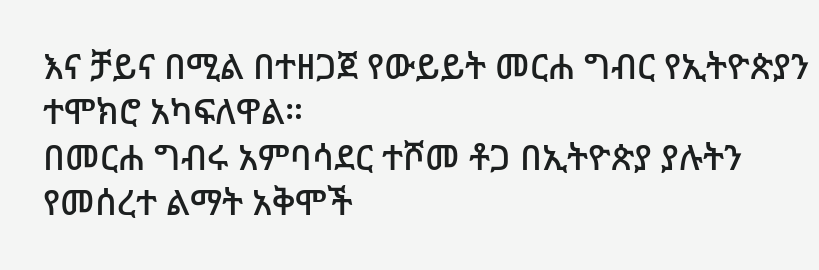እና ቻይና በሚል በተዘጋጀ የውይይት መርሐ ግብር የኢትዮጵያን ተሞክሮ አካፍለዋል።
በመርሐ ግብሩ አምባሳደር ተሾመ ቶጋ በኢትዮጵያ ያሉትን የመሰረተ ልማት አቅሞች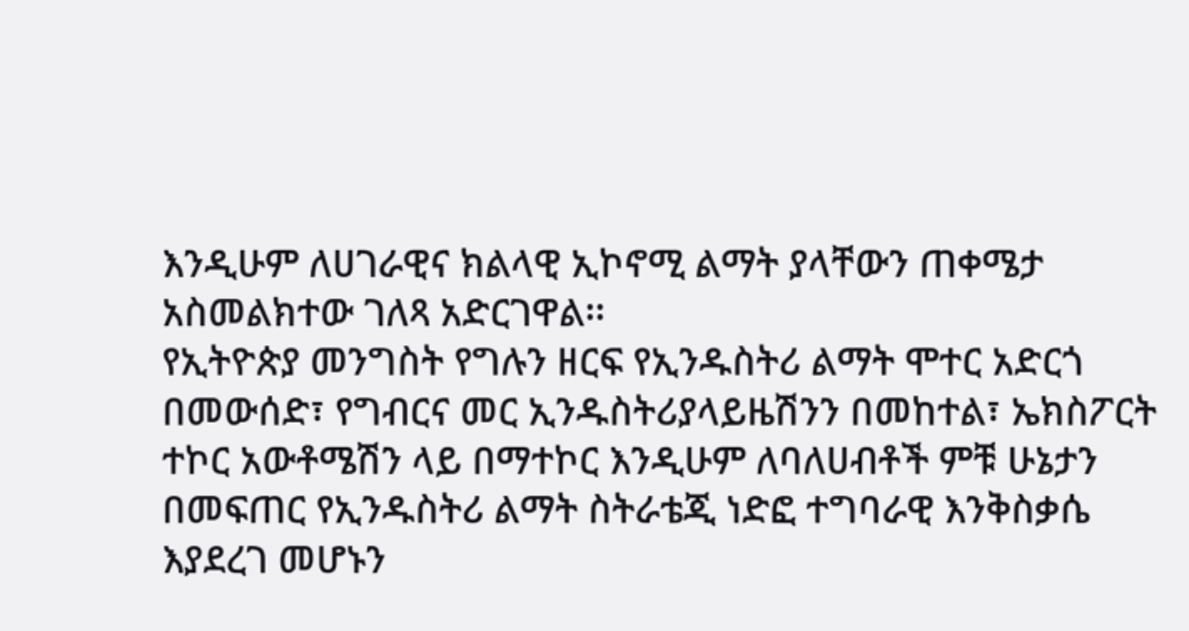እንዲሁም ለሀገራዊና ክልላዊ ኢኮኖሚ ልማት ያላቸውን ጠቀሜታ አስመልክተው ገለጻ አድርገዋል፡፡
የኢትዮጵያ መንግስት የግሉን ዘርፍ የኢንዱስትሪ ልማት ሞተር አድርጎ በመውሰድ፣ የግብርና መር ኢንዱስትሪያላይዜሽንን በመከተል፣ ኤክስፖርት ተኮር አውቶሜሽን ላይ በማተኮር እንዲሁም ለባለሀብቶች ምቹ ሁኔታን በመፍጠር የኢንዱስትሪ ልማት ስትራቴጂ ነድፎ ተግባራዊ እንቅስቃሴ እያደረገ መሆኑን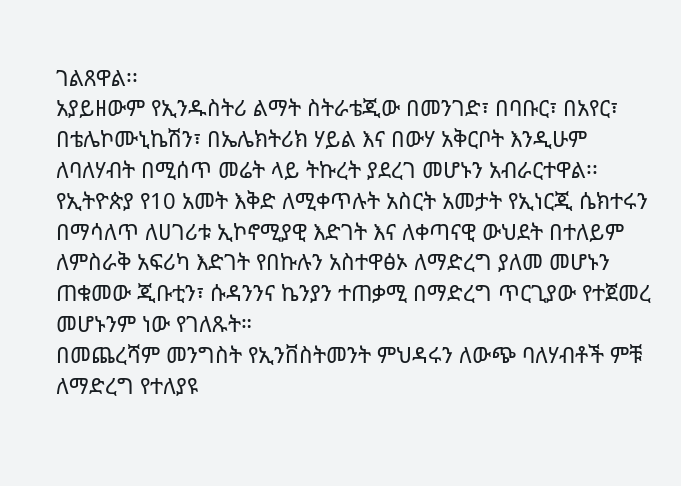ገልጸዋል፡፡
አያይዘውም የኢንዱስትሪ ልማት ስትራቴጂው በመንገድ፣ በባቡር፣ በአየር፣ በቴሌኮሙኒኬሽን፣ በኤሌክትሪክ ሃይል እና በውሃ አቅርቦት እንዲሁም ለባለሃብት በሚሰጥ መሬት ላይ ትኩረት ያደረገ መሆኑን አብራርተዋል፡፡
የኢትዮጵያ የ10 አመት እቅድ ለሚቀጥሉት አስርት አመታት የኢነርጂ ሴክተሩን በማሳለጥ ለሀገሪቱ ኢኮኖሚያዊ እድገት እና ለቀጣናዊ ውህደት በተለይም ለምስራቅ አፍሪካ እድገት የበኩሉን አስተዋፅኦ ለማድረግ ያለመ መሆኑን ጠቁመው ጂቡቲን፣ ሱዳንንና ኬንያን ተጠቃሚ በማድረግ ጥርጊያው የተጀመረ መሆኑንም ነው የገለጹት።
በመጨረሻም መንግስት የኢንቨስትመንት ምህዳሩን ለውጭ ባለሃብቶች ምቹ ለማድረግ የተለያዩ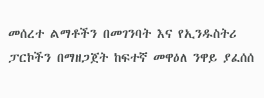መሰረተ ልማቶችን በመገንባት እና የኢንዱስትሪ ፓርኮችን በማዘጋጀት ከፍተኛ መዋዕለ ንዋይ ያፈሰሰ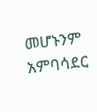መሆኑንም አምባሳደር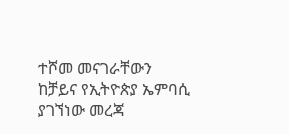ተሾመ መናገራቸውን ከቻይና የኢትዮጵያ ኤምባሲ ያገኘነው መረጃ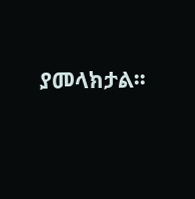ያመላክታል፡፡